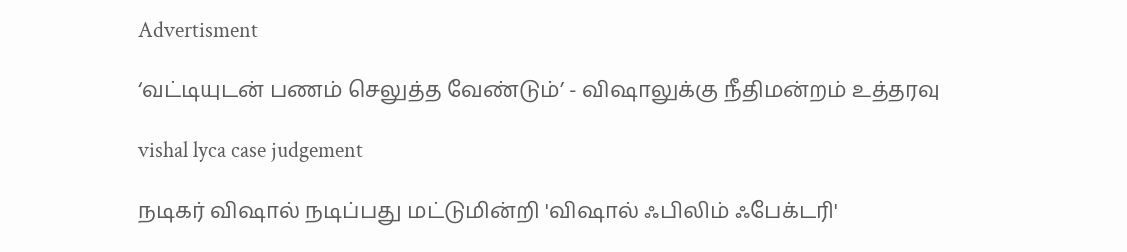Advertisment

‘வட்டியுடன் பணம் செலுத்த வேண்டும்’ - விஷாலுக்கு நீதிமன்றம் உத்தரவு

vishal lyca case judgement

நடிகர் விஷால் நடிப்பது மட்டுமின்றி 'விஷால் ஃபிலிம் ஃபேக்டரி'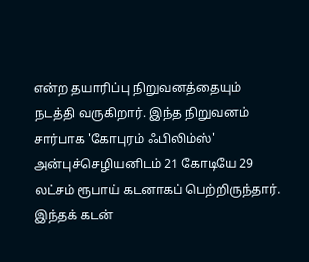என்ற தயாரிப்பு நிறுவனத்தையும் நடத்தி வருகிறார். இந்த நிறுவனம் சார்பாக 'கோபுரம் ஃபிலிம்ஸ்' அன்புச்செழியனிடம் 21 கோடியே 29 லட்சம் ரூபாய் கடனாகப் பெற்றிருந்தார். இந்தக் கடன்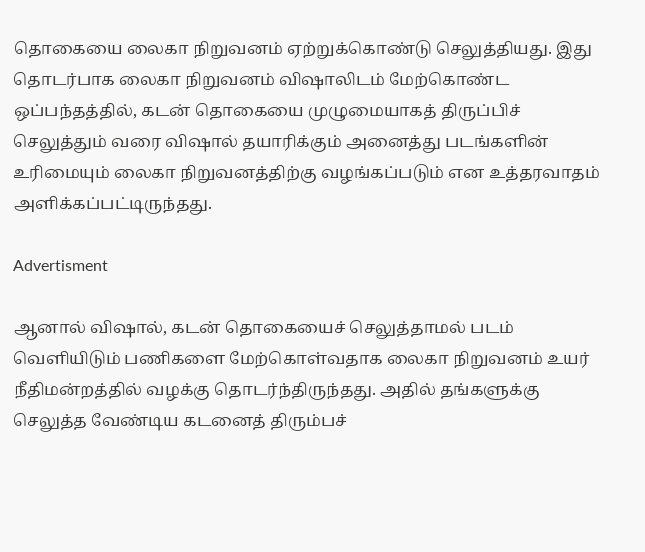தொகையை லைகா நிறுவனம் ஏற்றுக்கொண்டு செலுத்தியது. இது தொடர்பாக லைகா நிறுவனம் விஷாலிடம் மேற்கொண்ட ஒப்பந்தத்தில், கடன் தொகையை முழுமையாகத் திருப்பிச் செலுத்தும் வரை விஷால் தயாரிக்கும் அனைத்து படங்களின் உரிமையும் லைகா நிறுவனத்திற்கு வழங்கப்படும் என உத்தரவாதம் அளிக்கப்பட்டிருந்தது.

Advertisment

ஆனால் விஷால், கடன் தொகையைச் செலுத்தாமல் படம் வெளியிடும் பணிகளை மேற்கொள்வதாக லைகா நிறுவனம் உயர் நீதிமன்றத்தில் வழக்கு தொடர்ந்திருந்தது. அதில் தங்களுக்கு செலுத்த வேண்டிய கடனைத் திரும்பச்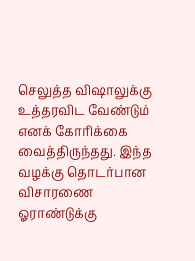செலுத்த விஷாலுக்கு உத்தரவிட வேண்டும் எனக் கோரிக்கை வைத்திருந்தது. இந்த வழக்கு தொடர்பான விசாரணை ஓராண்டுக்கு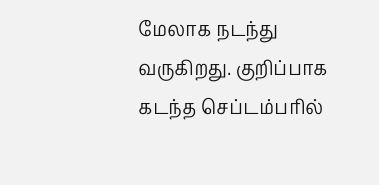மேலாக நடந்து வருகிறது. குறிப்பாக கடந்த செப்டம்பரில்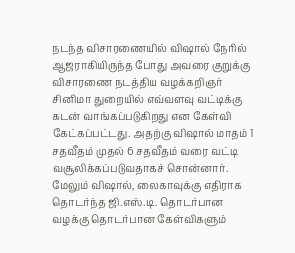நடந்த விசாரணையில் விஷால் நேரில் ஆஜராகியிருந்த போது அவரை குறுக்கு விசாரணை நடத்திய வழக்கறிஞர் சினிமா துறையில் எவ்வளவு வட்டிக்கு கடன் வாங்கப்படுகிறது என கேள்வி கேட்கப்பட்டது. அதற்கு விஷால் மாதம் 1 சதவீதம் முதல் 6 சதவீதம் வரை வட்டி வசூலிக்கப்படுவதாகச் சொன்னார். மேலும் விஷால், லைகாவுக்கு எதிராக தொடர்ந்த ஜி.எஸ்.டி. தொடர்பான வழக்கு தொடர்பான கேள்விகளும்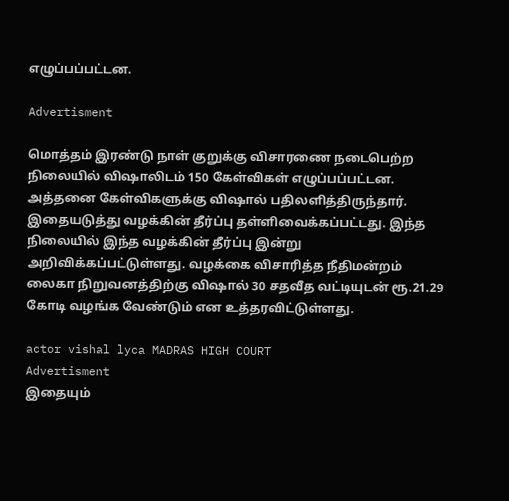எழுப்பப்பட்டன.

Advertisment

மொத்தம் இரண்டு நாள் குறுக்கு விசாரணை நடைபெற்ற நிலையில் விஷாலிடம் 150 கேள்விகள் எழுப்பப்பட்டன. அத்தனை கேள்விகளுக்கு விஷால் பதிலளித்திருந்தார். இதையடுத்து வழக்கின் தீர்ப்பு தள்ளிவைக்கப்பட்டது. இந்த நிலையில் இந்த வழக்கின் தீர்ப்பு இன்று அறிவிக்கப்பட்டுள்ளது. வழக்கை விசாரித்த நீதிமன்றம் லைகா நிறுவனத்திற்கு விஷால் 30 சதவீத வட்டியுடன் ரூ.21.29 கோடி வழங்க வேண்டும் என உத்தரவிட்டுள்ளது.

actor vishal lyca MADRAS HIGH COURT
Advertisment
இதையும்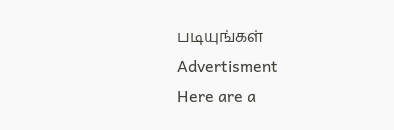படியுங்கள்
Advertisment
Here are a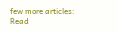few more articles:
Read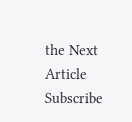the Next Article
Subscribe